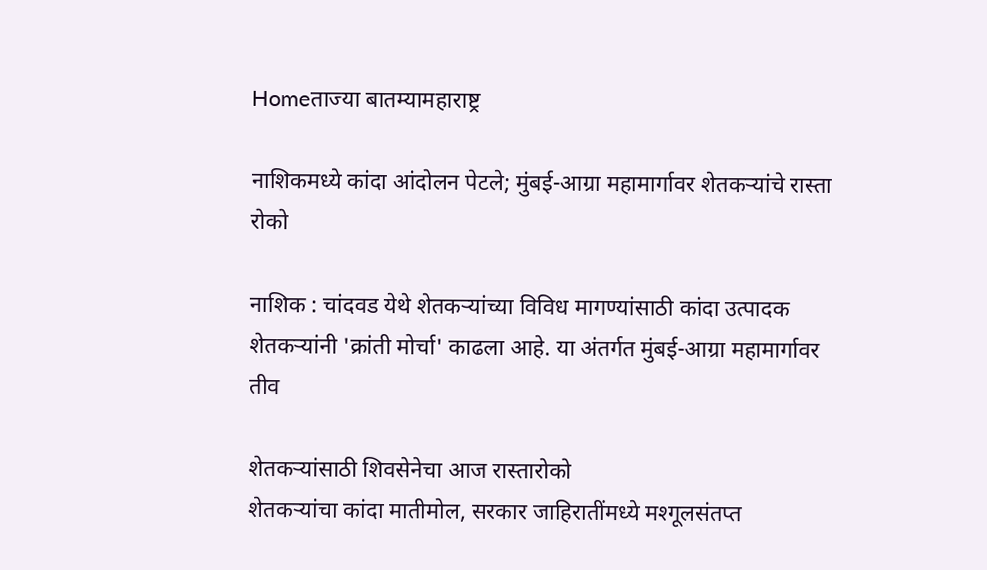Homeताज्या बातम्यामहाराष्ट्र

नाशिकमध्ये कांदा आंदोलन पेटले; मुंबई-आग्रा महामार्गावर शेतकऱ्यांचे रास्ता रोको

नाशिक : चांदवड येथे शेतकऱ्यांच्या विविध मागण्यांसाठी कांदा उत्पादक शेतकऱ्यांनी 'क्रांती मोर्चा' काढला आहे. या अंतर्गत मुंबई-आग्रा महामार्गावर तीव

शेतकऱ्यांसाठी शिवसेनेचा आज रास्तारोको
शेतकऱ्यांचा कांदा मातीमोल, सरकार जाहिरातींमध्ये मश्गूलसंतप्त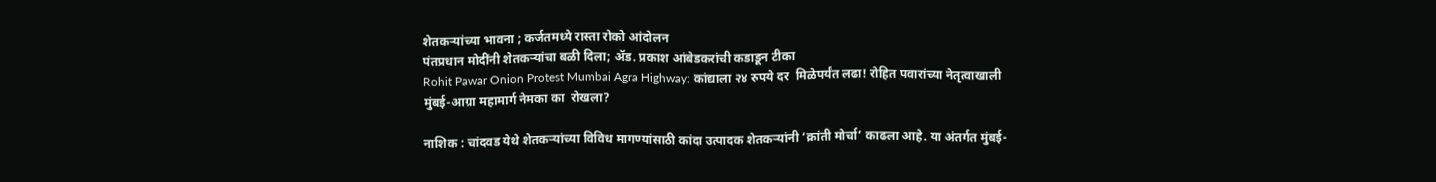शेतकऱ्यांच्या भावना ; कर्जतमध्ये रास्ता रोको आंदोलन
पंतप्रधान मोदींनी शेतकऱ्यांचा बळी दिला; ॲड. प्रकाश आंबेडकरांची कडाडून टीका
Rohit Pawar Onion Protest Mumbai Agra Highway: कांद्याला २४ रुपये दर  मिळेपर्यंत लढा! रोहित पवारांच्या नेतृत्वाखाली मुंबई-आग्रा महामार्ग नेमका का  रोखला?

नाशिक : चांदवड येथे शेतकऱ्यांच्या विविध मागण्यांसाठी कांदा उत्पादक शेतकऱ्यांनी ‘क्रांती मोर्चा’ काढला आहे. या अंतर्गत मुंबई-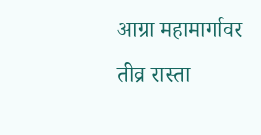आग्रा महामार्गावर तीव्र रास्ता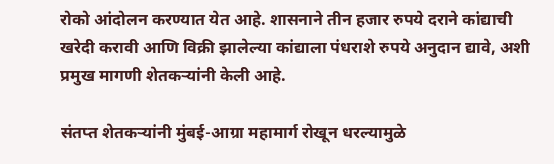रोको आंदोलन करण्यात येत आहे. शासनाने तीन हजार रुपये दराने कांद्याची खरेदी करावी आणि विक्री झालेल्या कांद्याला पंधराशे रुपये अनुदान द्यावे, अशी प्रमुख मागणी शेतकऱ्यांनी केली आहे.

संतप्त शेतकऱ्यांनी मुंबई-आग्रा महामार्ग रोखून धरल्यामुळे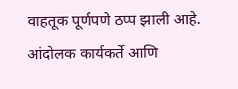वाहतूक पूर्णपणे ठप्प झाली आहे. आंदोलक कार्यकर्ते आणि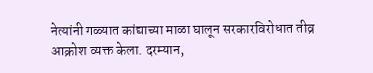नेत्यांनी गळ्यात कांद्याच्या माळा घालून सरकारविरोधात तीव्र आक्रोश व्यक्त केला. दरम्यान,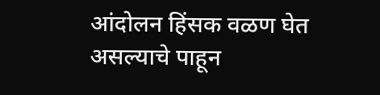आंदोलन हिंसक वळण घेत असल्याचे पाहून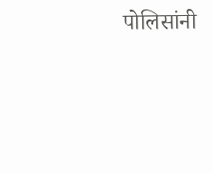पोलिसांनी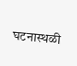घटनास्थळी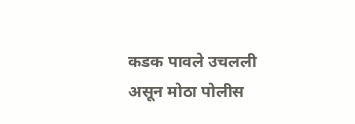कडक पावले उचलली असून मोठा पोलीस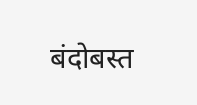बंदोबस्त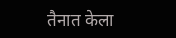तैनात केला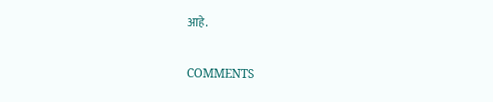आहे.

COMMENTS